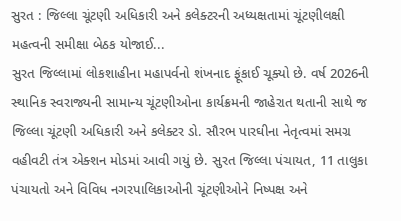સુરત : જિલ્લા ચૂંટણી અધિકારી અને કલેક્ટરની અધ્યક્ષતામાં ચૂંટણીલક્ષી મહત્વની સમીક્ષા બેઠક યોજાઈ...
સુરત જિલ્લામાં લોકશાહીના મહાપર્વનો શંખનાદ ફૂંકાઈ ચૂક્યો છે. વર્ષ 2026ની સ્થાનિક સ્વરાજ્યની સામાન્ય ચૂંટણીઓના કાર્યક્રમની જાહેરાત થતાની સાથે જ જિલ્લા ચૂંટણી અધિકારી અને કલેક્ટર ડો. સૌરભ પારઘીના નેતૃત્વમાં સમગ્ર વહીવટી તંત્ર એક્શન મોડમાં આવી ગયું છે. સુરત જિલ્લા પંચાયત, 11 તાલુકા પંચાયતો અને વિવિધ નગરપાલિકાઓની ચૂંટણીઓને નિષ્પક્ષ અને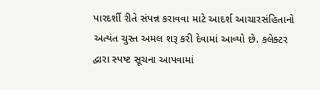પારદર્શી રીતે સંપન્ન કરાવવા માટે આદર્શ આચારસંહિતાનો અત્યંત ચુસ્ત અમલ શરૂ કરી દેવામાં આવ્યો છે. કલેક્ટર દ્વારા સ્પષ્ટ સૂચના આપવામાં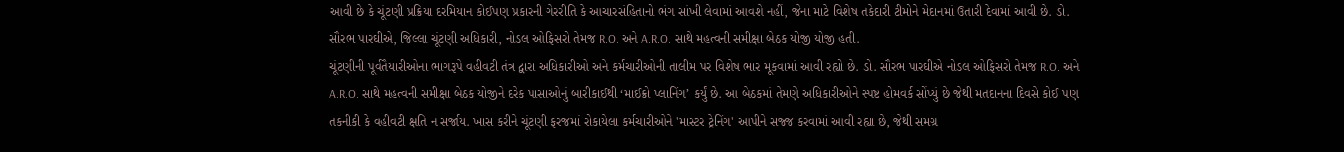આવી છે કે ચૂંટણી પ્રક્રિયા દરમિયાન કોઈપણ પ્રકારની ગેરરીતિ કે આચારસંહિતાનો ભંગ સાંખી લેવામાં આવશે નહીં, જેના માટે વિશેષ તકેદારી ટીમોને મેદાનમાં ઉતારી દેવામાં આવી છે. ડો. સૌરભ પારઘીએ, જિલ્લા ચૂંટણી અધિકારી, નોડલ ઓફિસરો તેમજ R.O. અને A.R.O. સાથે મહત્વની સમીક્ષા બેઠક યોજી યોજી હતી.
ચૂંટણીની પૂર્વતૈયારીઓના ભાગરૂપે વહીવટી તંત્ર દ્વારા અધિકારીઓ અને કર્મચારીઓની તાલીમ પર વિશેષ ભાર મૂકવામાં આવી રહ્યો છે. ડો. સૌરભ પારઘીએ નોડલ ઓફિસરો તેમજ R.O. અને A.R.O. સાથે મહત્વની સમીક્ષા બેઠક યોજીને દરેક પાસાઓનું બારીકાઈથી ‘માઈક્રો પ્લાનિંગ’ કર્યું છે. આ બેઠકમાં તેમણે અધિકારીઓને સ્પષ્ટ હોમવર્ક સોંપ્યું છે જેથી મતદાનના દિવસે કોઈ પણ તકનીકી કે વહીવટી ક્ષતિ ન સર્જાય. ખાસ કરીને ચૂંટણી ફરજમાં રોકાયેલા કર્મચારીઓને 'માસ્ટર ટ્રેનિંગ' આપીને સજ્જ કરવામાં આવી રહ્યા છે, જેથી સમગ્ર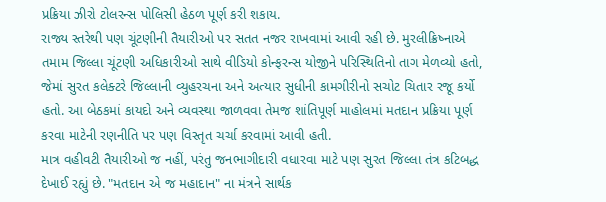પ્રક્રિયા ઝીરો ટોલરન્સ પોલિસી હેઠળ પૂર્ણ કરી શકાય.
રાજ્ય સ્તરેથી પણ ચૂંટણીની તૈયારીઓ પર સતત નજર રાખવામાં આવી રહી છે. મુરલીક્રિષ્નાએ તમામ જિલ્લા ચૂંટણી અધિકારીઓ સાથે વીડિયો કોન્ફરન્સ યોજીને પરિસ્થિતિનો તાગ મેળવ્યો હતો, જેમાં સુરત કલેક્ટરે જિલ્લાની વ્યુહરચના અને અત્યાર સુધીની કામગીરીનો સચોટ ચિતાર રજૂ કર્યો હતો. આ બેઠકમાં કાયદો અને વ્યવસ્થા જાળવવા તેમજ શાંતિપૂર્ણ માહોલમાં મતદાન પ્રક્રિયા પૂર્ણ કરવા માટેની રણનીતિ પર પણ વિસ્તૃત ચર્ચા કરવામાં આવી હતી.
માત્ર વહીવટી તૈયારીઓ જ નહીં, પરંતુ જનભાગીદારી વધારવા માટે પણ સુરત જિલ્લા તંત્ર કટિબદ્ધ દેખાઈ રહ્યું છે. "મતદાન એ જ મહાદાન" ના મંત્રને સાર્થક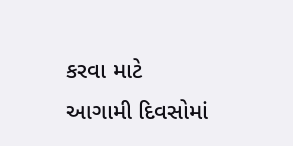કરવા માટે આગામી દિવસોમાં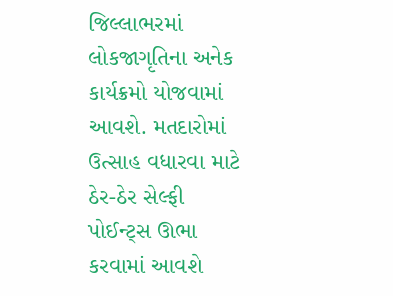જિલ્લાભરમાં લોકજાગૃતિના અનેક કાર્યક્રમો યોજવામાં આવશે. મતદારોમાં ઉત્સાહ વધારવા માટે ઠેર-ઠેર સેલ્ફી પોઈન્ટ્સ ઊભા કરવામાં આવશે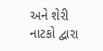અને શેરી નાટકો દ્વારા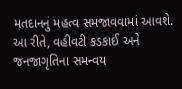મતદાનનું મહત્વ સમજાવવામાં આવશે. આ રીતે, વહીવટી કડકાઈ અને જનજાગૃતિના સમન્વય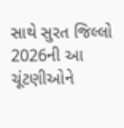સાથે સુરત જિલ્લો 2026ની આ ચૂંટણીઓને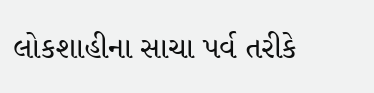લોકશાહીના સાચા પર્વ તરીકે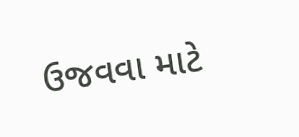ઉજવવા માટે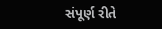સંપૂર્ણ રીતે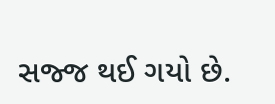સજ્જ થઈ ગયો છે.